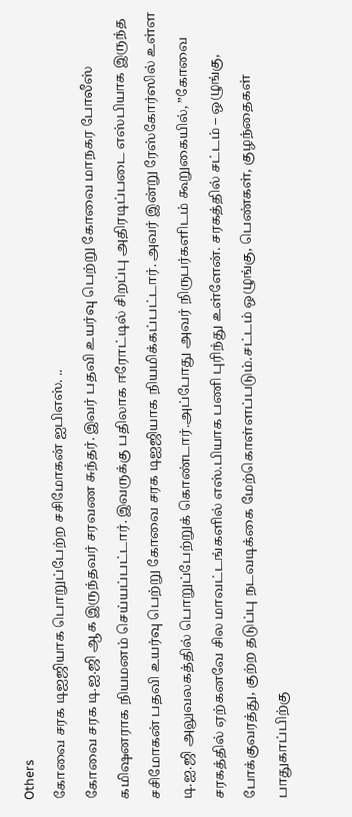Others
கோவை சரக டிஐஜியாக பொறுப்பேற்ற சசிமோகன் ஐபிஎஸ். ..
கோவை சரக டி.ஐ.ஜி ஆக இருந்தவர் சரவண சுந்தர். இவர் பதவி உயர்வு பெற்று கோவை மாநகர போலீஸ் கமிஷனராக நியமனம் செய்யப்பட்டார். இவருக்கு பதிலாக ஈரோட்டில் சிறப்பு அதிரடிப்படை எஸ்பியாக இருந்த சசிமோகன் பதவி உயர்வு பெற்று கோவை சரக டிஐஜியாக நியமிக்கப்பட்டார். அவர் இன்று ரேஸ்கோர்ஸில் உள்ள டி.ஐ.ஜி அலுவலகத்தில் பொறுப்பேற்றுக் கொண்டார்.அப்போது அவர் நிருபர்களிடம் கூறுகையில், ”கோவை சரகத்தில் ஏற்கனவே சில மாவட்டங்களில் எஸ்.பியாக பணி புரிந்து உள்ளேன். சரகத்தில் சட்டம் – ஒழுங்கு, போக்குவரத்து, குற்ற தடுப்பு நடவடிக்கை மேற்கொள்ளப்படும்.சட்டம் ஒழுங்கு, பெண்கள், குழந்தைகள் பாதுகாப்பிற்கு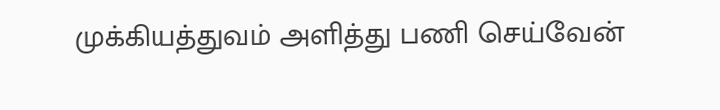முக்கியத்துவம் அளித்து பணி செய்வேன்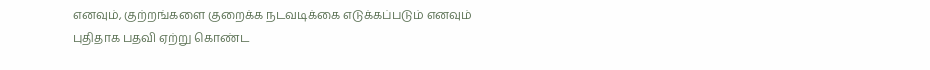எனவும், குற்றங்களை குறைக்க நடவடிக்கை எடுக்கப்படும் எனவும் புதிதாக பதவி ஏற்று கொண்ட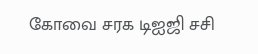கோவை சரக டிஐஜி சசி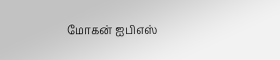மோகன் ஐபிஎஸ்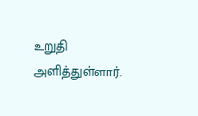உறுதி அளித்துள்ளார்.